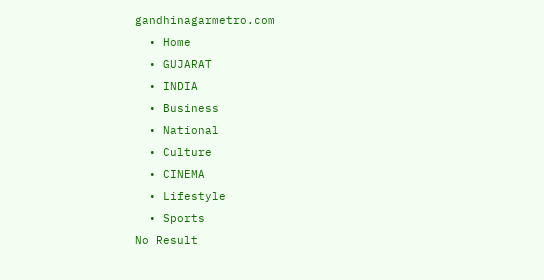gandhinagarmetro.com
  • Home
  • GUJARAT
  • INDIA
  • Business
  • National
  • Culture
  • CINEMA
  • Lifestyle
  • Sports
No Result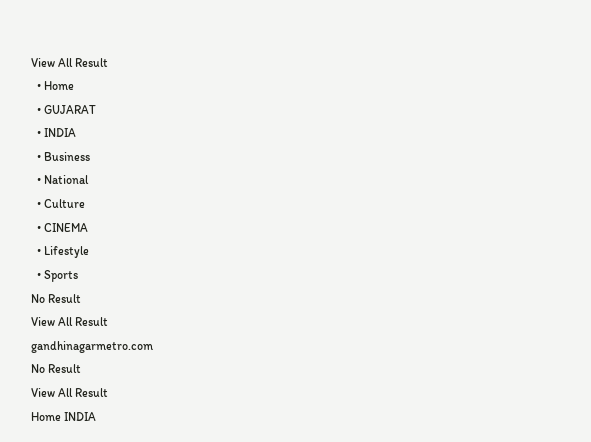View All Result
  • Home
  • GUJARAT
  • INDIA
  • Business
  • National
  • Culture
  • CINEMA
  • Lifestyle
  • Sports
No Result
View All Result
gandhinagarmetro.com
No Result
View All Result
Home INDIA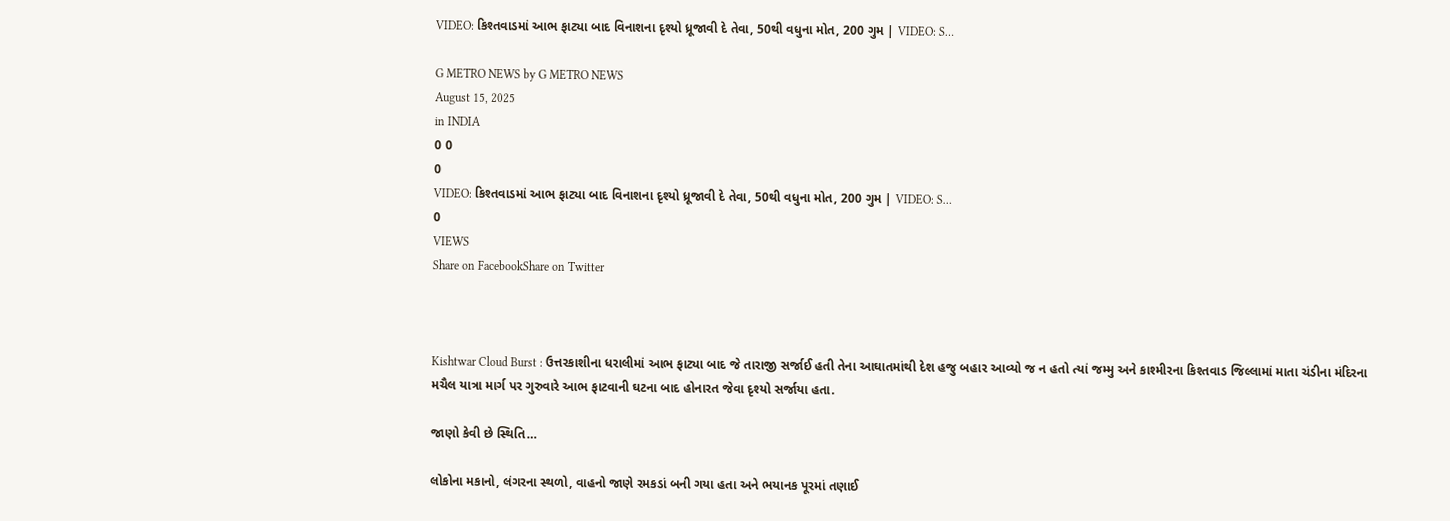VIDEO: કિશ્તવાડમાં આભ ફાટ્યા બાદ વિનાશના દૃશ્યો ધ્રૂજાવી દે તેવા, 50થી વધુના મોત, 200 ગુમ | VIDEO: S…

G METRO NEWS by G METRO NEWS
August 15, 2025
in INDIA
0 0
0
VIDEO: કિશ્તવાડમાં આભ ફાટ્યા બાદ વિનાશના દૃશ્યો ધ્રૂજાવી દે તેવા, 50થી વધુના મોત, 200 ગુમ | VIDEO: S…
0
VIEWS
Share on FacebookShare on Twitter



Kishtwar Cloud Burst : ઉત્તરકાશીના ધરાલીમાં આભ ફાટ્યા બાદ જે તારાજી સર્જાઈ હતી તેના આઘાતમાંથી દેશ હજુ બહાર આવ્યો જ ન હતો ત્યાં જમ્મુ અને કાશ્મીરના કિશ્તવાડ જિલ્લામાં માતા ચંડીના મંદિરના મચૈલ યાત્રા માર્ગ પર ગુરુવારે આભ ફાટવાની ઘટના બાદ હોનારત જેવા દૃશ્યો સર્જાયા હતા.

જાણો કેવી છે સ્થિતિ…

લોકોના મકાનો, લંગરના સ્થળો, વાહનો જાણે રમકડાં બની ગયા હતા અને ભયાનક પૂરમાં તણાઈ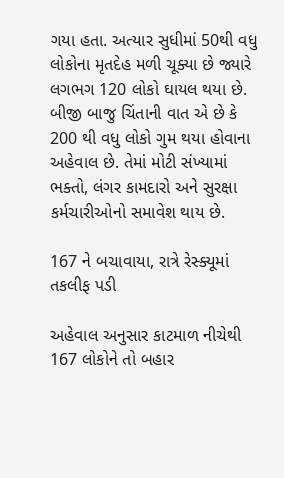ગયા હતા. અત્યાર સુધીમાં 50થી વધુ લોકોના મૃતદેહ મળી ચૂક્યા છે જ્યારે લગભગ 120 લોકો ઘાયલ થયા છે. બીજી બાજુ ચિંતાની વાત એ છે કે 200 થી વધુ લોકો ગુમ થયા હોવાના અહેવાલ છે. તેમાં મોટી સંખ્યામાં ભક્તો, લંગર કામદારો અને સુરક્ષા કર્મચારીઓનો સમાવેશ થાય છે.

167 ને બચાવાયા, રાત્રે રેસ્ક્યૂમાં તકલીફ પડી

અહેવાલ અનુસાર કાટમાળ નીચેથી 167 લોકોને તો બહાર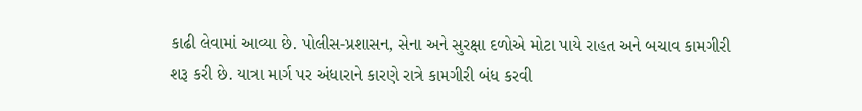કાઢી લેવામાં આવ્યા છે. પોલીસ-પ્રશાસન, સેના અને સુરક્ષા દળોએ મોટા પાયે રાહત અને બચાવ કામગીરી શરૂ કરી છે. યાત્રા માર્ગ પર અંધારાને કારણે રાત્રે કામગીરી બંધ કરવી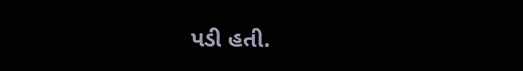પડી હતી.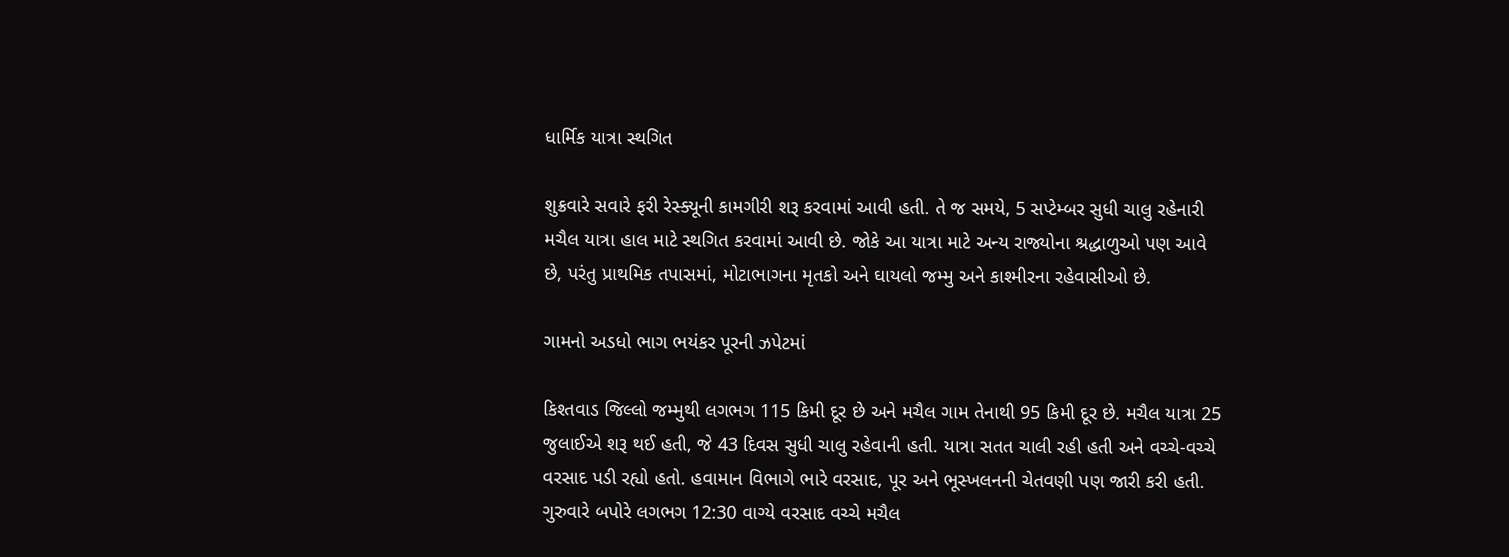ધાર્મિક યાત્રા સ્થગિત

શુક્રવારે સવારે ફરી રેસ્ક્યૂની કામગીરી શરૂ કરવામાં આવી હતી. તે જ સમયે, 5 સપ્ટેમ્બર સુધી ચાલુ રહેનારી મચૈલ યાત્રા હાલ માટે સ્થગિત કરવામાં આવી છે. જોકે આ યાત્રા માટે અન્ય રાજ્યોના શ્રદ્ધાળુઓ પણ આવે છે, પરંતુ પ્રાથમિક તપાસમાં, મોટાભાગના મૃતકો અને ઘાયલો જમ્મુ અને કાશ્મીરના રહેવાસીઓ છે.

ગામનો અડધો ભાગ ભયંકર પૂરની ઝપેટમાં

કિશ્તવાડ જિલ્લો જમ્મુથી લગભગ 115 કિમી દૂર છે અને મચૈલ ગામ તેનાથી 95 કિમી દૂર છે. મચૈલ યાત્રા 25 જુલાઈએ શરૂ થઈ હતી, જે 43 દિવસ સુધી ચાલુ રહેવાની હતી. યાત્રા સતત ચાલી રહી હતી અને વચ્ચે-વચ્ચે વરસાદ પડી રહ્યો હતો. હવામાન વિભાગે ભારે વરસાદ, પૂર અને ભૂસ્ખલનની ચેતવણી પણ જારી કરી હતી. ગુરુવારે બપોરે લગભગ 12:30 વાગ્યે વરસાદ વચ્ચે મચૈલ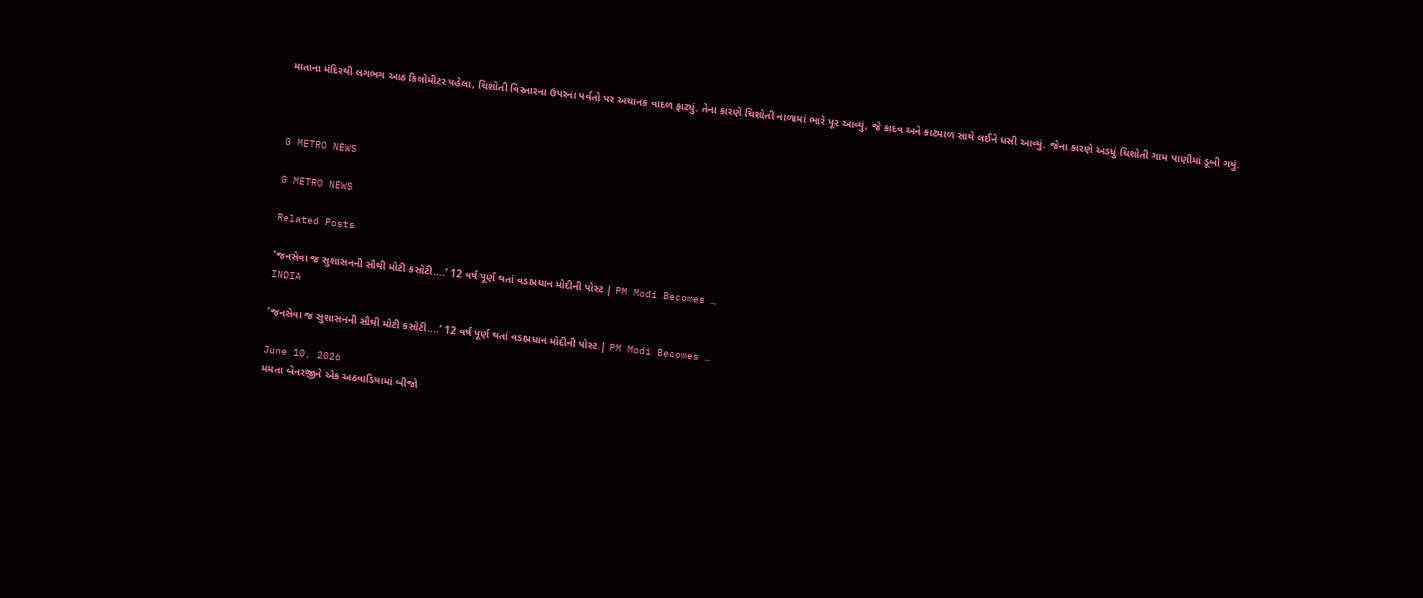માતાના મંદિરથી લગભગ આઠ કિલોમીટર પહેલા, ચિશોતી વિસ્તારના ઉપરના પર્વતો પર અચાનક વાદળ ફાટ્યું. તેના કારણે ચિશોતી નાળામાં ભારે પૂર આવ્યું, જે કાદવ અને કાટમાળ સાથે લઈને ધસી આવ્યું. જેના કારણે અડધું ચિશોતી ગામ પાણીમાં ડૂબી ગયું.



G METRO NEWS

G METRO NEWS

Related Posts

‘જનસેવા જ સુશાસનની સૌથી મોટી કસોટી….’ 12 વર્ષ પૂર્ણ થતાં વડાપ્રધાન મોદીની પોસ્ટ | PM Modi Becomes …
INDIA

‘જનસેવા જ સુશાસનની સૌથી મોટી કસોટી….’ 12 વર્ષ પૂર્ણ થતાં વડાપ્રધાન મોદીની પોસ્ટ | PM Modi Becomes …

June 10, 2026
મમતા બેનરજીને એક અઠવાડિયામાં બીજો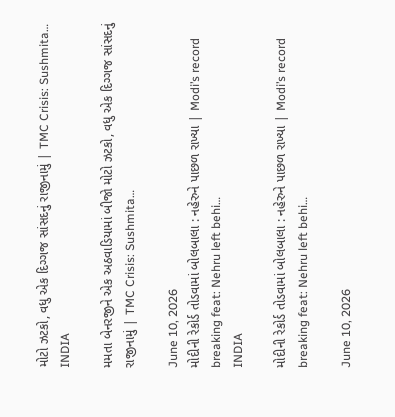મોટો ઝટકો, વધુ એક દિગ્ગજ સાંસદનું રાજીનામું | TMC Crisis: Sushmita…
INDIA

મમતા બેનરજીને એક અઠવાડિયામાં બીજો મોટો ઝટકો, વધુ એક દિગ્ગજ સાંસદનું રાજીનામું | TMC Crisis: Sushmita…

June 10, 2026
મોદીની રેકોર્ડ તોડવામાં બોલબાલા : નહેરુને પાછળ રાખ્યા | Modi’s record breaking feat: Nehru left behi…
INDIA

મોદીની રેકોર્ડ તોડવામાં બોલબાલા : નહેરુને પાછળ રાખ્યા | Modi’s record breaking feat: Nehru left behi…

June 10, 2026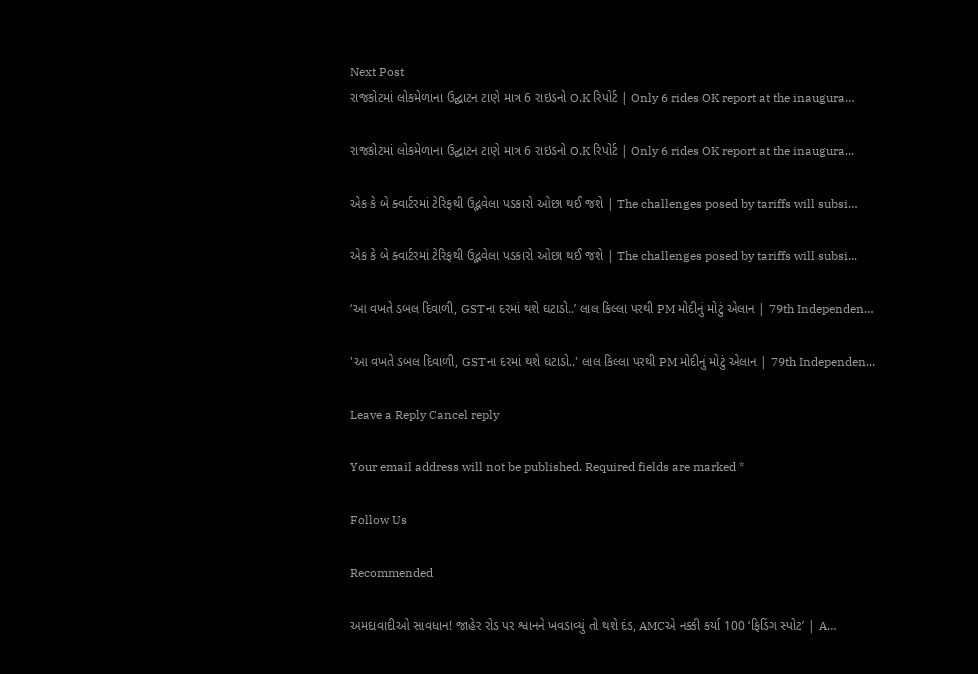Next Post
રાજકોટમાં લોકમેળાના ઉદ્ઘાટન ટાણે માત્ર 6 રાઇડનો O.K રિપોર્ટ | Only 6 rides OK report at the inaugura…

રાજકોટમાં લોકમેળાના ઉદ્ઘાટન ટાણે માત્ર 6 રાઇડનો O.K રિપોર્ટ | Only 6 rides OK report at the inaugura...

એક કે બે ક્વાર્ટરમાં ટેરિફથી ઉદ્ભવેલા પડકારો ઓછા થઈ જશે | The challenges posed by tariffs will subsi…

એક કે બે ક્વાર્ટરમાં ટેરિફથી ઉદ્ભવેલા પડકારો ઓછા થઈ જશે | The challenges posed by tariffs will subsi...

‘આ વખતે ડબલ દિવાળી, GSTના દરમાં થશે ઘટાડો..’ લાલ કિલ્લા પરથી PM મોદીનું મોટું એલાન | 79th Independen…

'આ વખતે ડબલ દિવાળી, GSTના દરમાં થશે ઘટાડો..' લાલ કિલ્લા પરથી PM મોદીનું મોટું એલાન | 79th Independen...

Leave a Reply Cancel reply

Your email address will not be published. Required fields are marked *

Follow Us

Recommended

અમદાવાદીઓ સાવધાન! જાહેર રોડ પર શ્વાનને ખવડાવ્યું તો થશે દંડ, AMCએ નક્કી કર્યા 100 ‘ફિડિંગ સ્પોટ’ | A…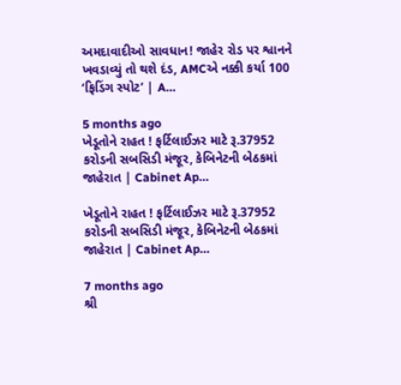અમદાવાદીઓ સાવધાન! જાહેર રોડ પર શ્વાનને ખવડાવ્યું તો થશે દંડ, AMCએ નક્કી કર્યા 100 ‘ફિડિંગ સ્પોટ’ | A…

5 months ago
ખેડૂતોને રાહત ! ફર્ટિલાઈઝર માટે રૂ.37952 કરોડની સબસિડી મંજૂર, કેબિનેટની બેઠકમાં જાહેરાત | Cabinet Ap…

ખેડૂતોને રાહત ! ફર્ટિલાઈઝર માટે રૂ.37952 કરોડની સબસિડી મંજૂર, કેબિનેટની બેઠકમાં જાહેરાત | Cabinet Ap…

7 months ago
શ્રી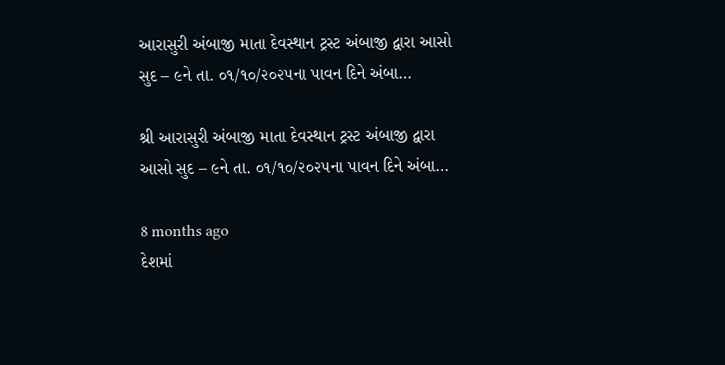આરાસુરી અંબાજી માતા દેવસ્થાન ટ્રસ્ટ અંબાજી દ્વારા આસો સુદ – ૯ને તા. ૦૧/૧૦/૨૦૨૫ના પાવન દિને અંબા…

શ્રી આરાસુરી અંબાજી માતા દેવસ્થાન ટ્રસ્ટ અંબાજી દ્વારા આસો સુદ – ૯ને તા. ૦૧/૧૦/૨૦૨૫ના પાવન દિને અંબા…

8 months ago
દેશમાં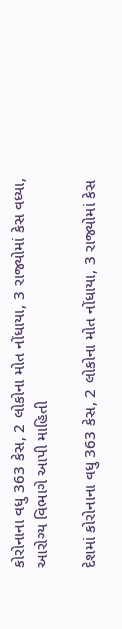કોરોનાના વધુ 363 કેસ, 2 લોકોના મોત નોંધાયા, 3 રાજ્યોમાં કેસ વધ્યા, આરોગ્ય વિભાગે આપી માહિતી

દેશમાં કોરોનાના વધુ 363 કેસ, 2 લોકોના મોત નોંધાયા, 3 રાજ્યોમાં કેસ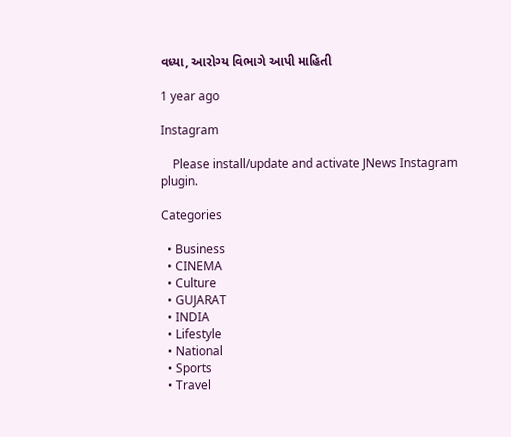વધ્યા, આરોગ્ય વિભાગે આપી માહિતી

1 year ago

Instagram

    Please install/update and activate JNews Instagram plugin.

Categories

  • Business
  • CINEMA
  • Culture
  • GUJARAT
  • INDIA
  • Lifestyle
  • National
  • Sports
  • Travel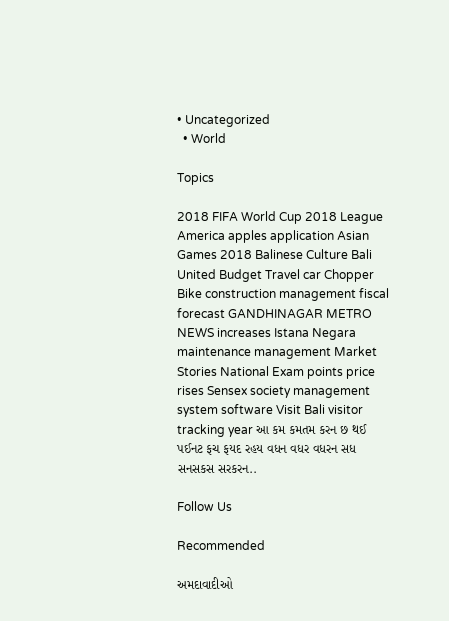• Uncategorized
  • World

Topics

2018 FIFA World Cup 2018 League America apples application Asian Games 2018 Balinese Culture Bali United Budget Travel car Chopper Bike construction management fiscal forecast GANDHINAGAR METRO NEWS increases Istana Negara maintenance management Market Stories National Exam points price rises Sensex society management system software Visit Bali visitor tracking year આ કમ કમતમ કરન છ થઈ પઈનટ ફચ ફયદ રહય વધન વધર વધરન સધ સનસકસ સરકરન..

Follow Us

Recommended

અમદાવાદીઓ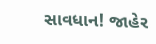સાવધાન! જાહેર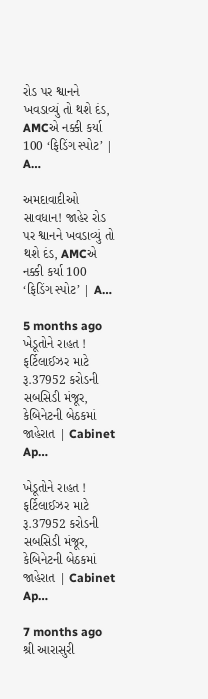રોડ પર શ્વાનને ખવડાવ્યું તો થશે દંડ, AMCએ નક્કી કર્યા 100 ‘ફિડિંગ સ્પોટ’ | A…

અમદાવાદીઓ સાવધાન! જાહેર રોડ પર શ્વાનને ખવડાવ્યું તો થશે દંડ, AMCએ નક્કી કર્યા 100 ‘ફિડિંગ સ્પોટ’ | A…

5 months ago
ખેડૂતોને રાહત ! ફર્ટિલાઈઝર માટે રૂ.37952 કરોડની સબસિડી મંજૂર, કેબિનેટની બેઠકમાં જાહેરાત | Cabinet Ap…

ખેડૂતોને રાહત ! ફર્ટિલાઈઝર માટે રૂ.37952 કરોડની સબસિડી મંજૂર, કેબિનેટની બેઠકમાં જાહેરાત | Cabinet Ap…

7 months ago
શ્રી આરાસુરી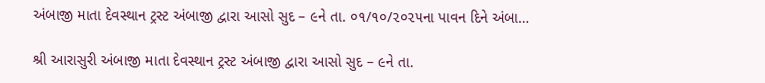અંબાજી માતા દેવસ્થાન ટ્રસ્ટ અંબાજી દ્વારા આસો સુદ – ૯ને તા. ૦૧/૧૦/૨૦૨૫ના પાવન દિને અંબા…

શ્રી આરાસુરી અંબાજી માતા દેવસ્થાન ટ્રસ્ટ અંબાજી દ્વારા આસો સુદ – ૯ને તા.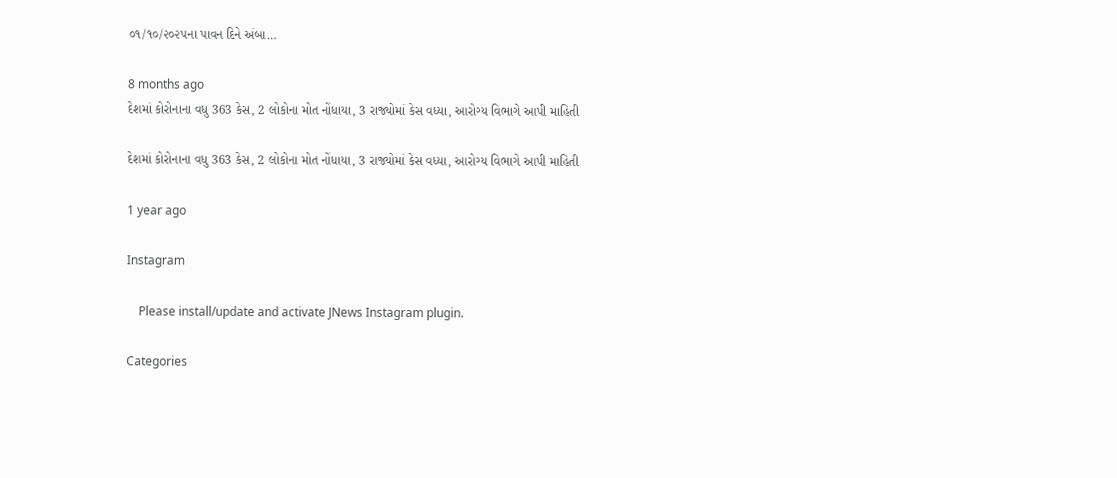૦૧/૧૦/૨૦૨૫ના પાવન દિને અંબા…

8 months ago
દેશમાં કોરોનાના વધુ 363 કેસ, 2 લોકોના મોત નોંધાયા, 3 રાજ્યોમાં કેસ વધ્યા, આરોગ્ય વિભાગે આપી માહિતી

દેશમાં કોરોનાના વધુ 363 કેસ, 2 લોકોના મોત નોંધાયા, 3 રાજ્યોમાં કેસ વધ્યા, આરોગ્ય વિભાગે આપી માહિતી

1 year ago

Instagram

    Please install/update and activate JNews Instagram plugin.

Categories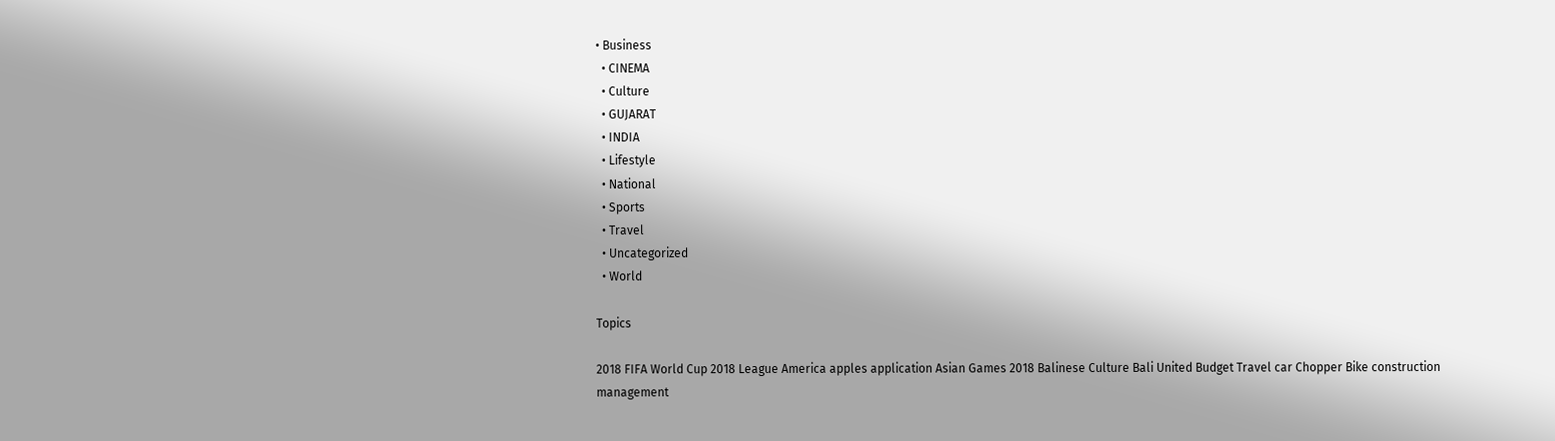• Business
  • CINEMA
  • Culture
  • GUJARAT
  • INDIA
  • Lifestyle
  • National
  • Sports
  • Travel
  • Uncategorized
  • World

Topics

2018 FIFA World Cup 2018 League America apples application Asian Games 2018 Balinese Culture Bali United Budget Travel car Chopper Bike construction management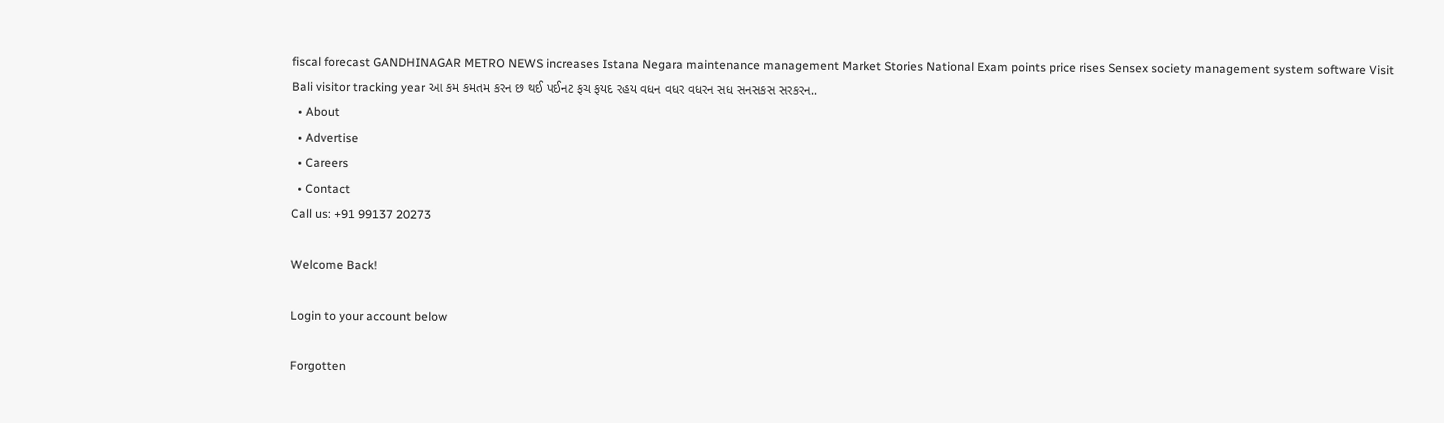fiscal forecast GANDHINAGAR METRO NEWS increases Istana Negara maintenance management Market Stories National Exam points price rises Sensex society management system software Visit Bali visitor tracking year આ કમ કમતમ કરન છ થઈ પઈનટ ફચ ફયદ રહય વધન વધર વધરન સધ સનસકસ સરકરન..
  • About
  • Advertise
  • Careers
  • Contact
Call us: +91 99137 20273

Welcome Back!

Login to your account below

Forgotten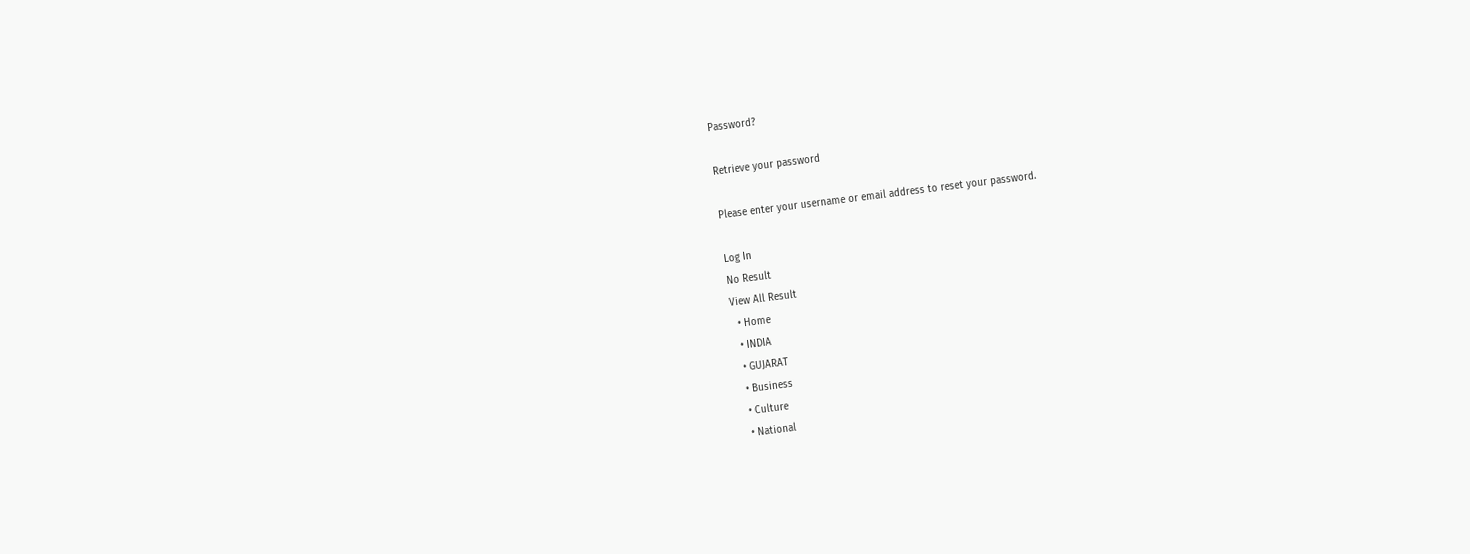Password?

Retrieve your password

Please enter your username or email address to reset your password.

Log In
No Result
View All Result
  • Home
  • INDIA
  • GUJARAT
  • Business
  • Culture
  • National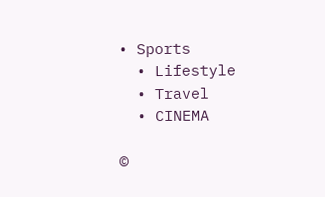• Sports
  • Lifestyle
  • Travel
  • CINEMA

©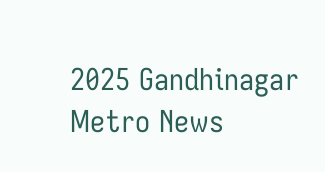2025 Gandhinagar Metro News